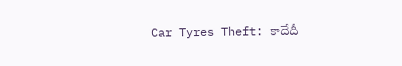Car Tyres Theft: కాదేదీ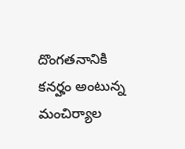దొంగతనానికి కనర్హం అంటున్న మంచిర్యాల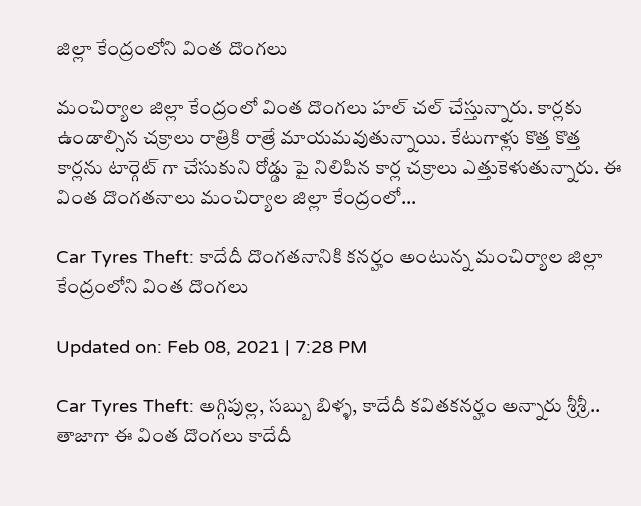జిల్లా కేంద్రంలోని వింత దొంగలు

మంచిర్యాల జిల్లా కేంద్రంలో వింత దొంగలు హల్ చల్ చేస్తున్నారు. కార్లకు ఉండాల్సిన చక్రాలు రాత్రికి రాత్రే మాయమవుతున్నాయి. కేటుగాళ్లు కొత్త కొత్త కార్లను టార్గెట్ గా చేసుకుని రోడ్డు పై నిలిపిన కార్ల చక్రాలు ఎత్తుకెళుతున్నారు. ఈ వింత దొంగతనాలు మంచిర్యాల జిల్లా కేంద్రంలో...

Car Tyres Theft: కాదేదీ దొంగతనానికి కనర్హం అంటున్న మంచిర్యాల జిల్లా కేంద్రంలోని వింత దొంగలు

Updated on: Feb 08, 2021 | 7:28 PM

Car Tyres Theft: అగ్గిపుల్ల, సబ్బు బిళ్ళ, కాదేదీ కవితకనర్హం అన్నారు శ్రీశ్రీ.. తాజాగా ఈ వింత దొంగలు కాదేదీ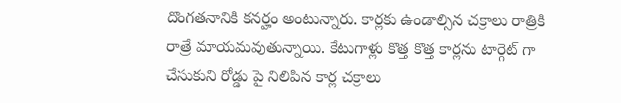దొంగతనానికి కనర్హం అంటున్నారు. కార్లకు ఉండాల్సిన చక్రాలు రాత్రికి రాత్రే మాయమవుతున్నాయి. కేటుగాళ్లు కొత్త కొత్త కార్లను టార్గెట్ గా చేసుకుని రోడ్డు పై నిలిపిన కార్ల చక్రాలు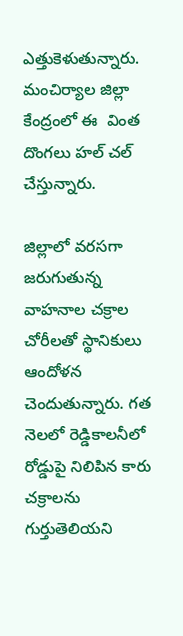ఎత్తుకెళుతున్నారు.  మంచిర్యాల జిల్లా కేంద్రంలో ఈ  వింత దొంగలు హల్ చల్ చేస్తున్నారు.

జిల్లాలో వరసగా జరుగుతున్న వాహనాల చక్రాల చోరీలతో స్థానికులు ఆందోళన చెందుతున్నారు. గత నెలలో రెడ్డికాలనీలో రోడ్డుపై నిలిపిన కారు చక్రాలను గుర్తుతెలియని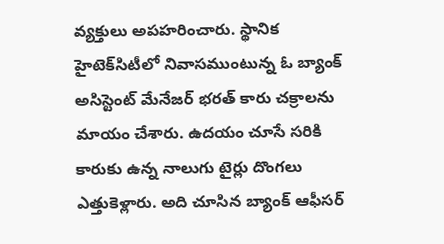వ్యక్తులు అపహరించారు. స్థానిక హైటెక్‌సిటీలో నివాసముంటున్న ఓ బ్యాంక్‌ అసిస్టెంట్‌ మేనేజర్‌ భరత్ కారు చక్రాలను మాయం చేశారు. ఉదయం చూసే సరికి కారుకు ఉన్న నాలుగు టైర్లు దొంగలు ఎత్తుకెళ్లారు. అది చూసిన బ్యాంక్‌ ఆఫీసర్‌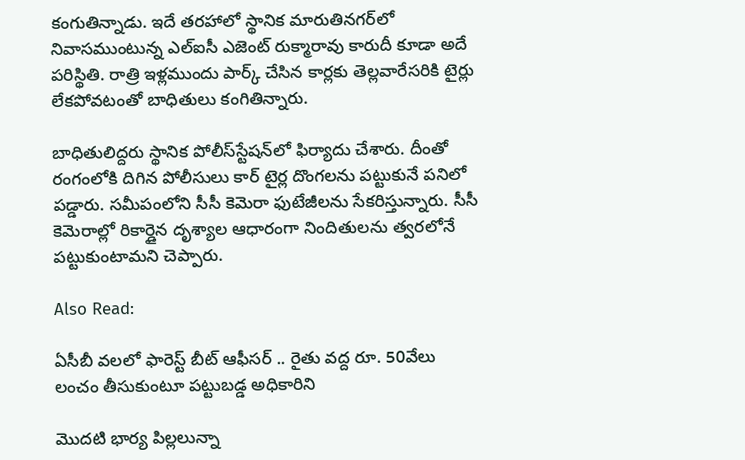కంగుతిన్నాడు. ఇదే తరహాలో స్థానిక మారుతినగర్‌లో నివాసముంటున్న ఎల్‌ఐసీ ఎజెంట్ రుక్మారావు కారుదీ కూడా అదే పరిస్థితి. రాత్రి ఇళ్లముందు పార్క్‌ చేసిన కార్లకు తెల్లవారేసరికి టైర్లు లేకపోవటంతో బాధితులు కంగితిన్నారు.

బాధితులిద్దరు స్థానిక పోలీస్‌స్టేషన్‌లో ఫిర్యాదు చేశారు. దీంతో రంగంలోకి దిగిన పోలీసులు కార్‌ టైర్ల దొంగలను పట్టుకునే పనిలో పడ్డారు. సమీపంలోని సీసీ కెమెరా ఫుటేజీలను సేకరిస్తున్నారు. సీసీ కెమెరాల్లో రికార్డైన దృశ్యాల ఆధారంగా నిందితులను త్వరలోనే పట్టుకుంటామని చెప్పారు.

Also Read:

ఏసీబీ వలలో ఫారెస్ట్ బీట్ ఆఫీసర్ .. రైతు వద్ద రూ. 50వేలు లంచం తీసుకుంటూ పట్టుబడ్డ అధికారిని

మొదటి భార్య పిల్లలున్నా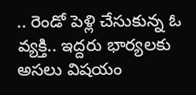.. రెండో పెళ్లి చేసుకున్న ఓ వ్యక్తి.. ఇద్దరు భార్యలకు అసలు విషయం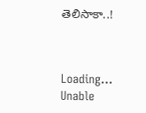తెలిసాకా..!



Loading...
Unable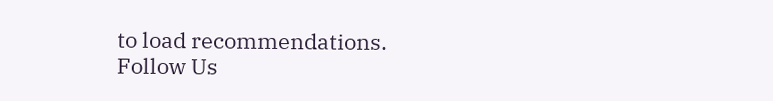to load recommendations.
Follow Us